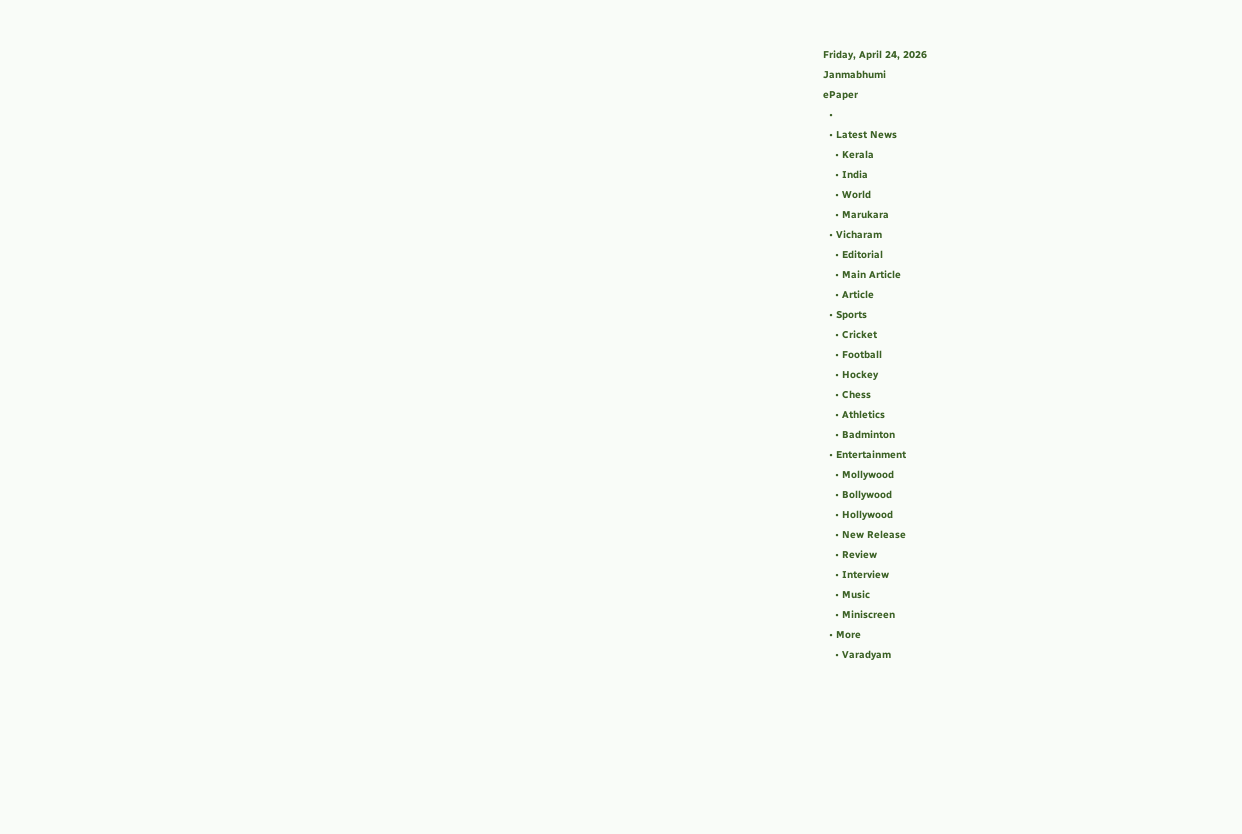Friday, April 24, 2026
Janmabhumi
ePaper
  •
  • Latest News
    • Kerala
    • India
    • World
    • Marukara
  • Vicharam
    • Editorial
    • Main Article
    • Article
  • Sports
    • Cricket
    • Football
    • Hockey
    • Chess
    • Athletics
    • Badminton
  • Entertainment
    • Mollywood
    • Bollywood
    • Hollywood
    • New Release
    • Review
    • Interview
    • Music
    • Miniscreen
  • More
    • Varadyam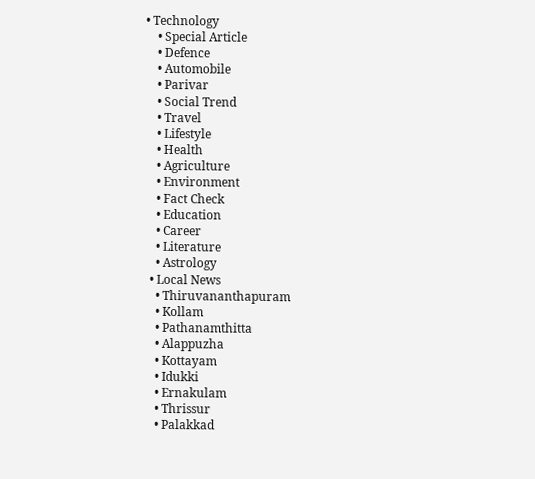• Technology
    • Special Article
    • Defence
    • Automobile
    • Parivar
    • Social Trend
    • Travel
    • Lifestyle
    • Health
    • Agriculture
    • Environment
    • Fact Check
    • Education
    • Career
    • Literature
    • Astrology
  • Local News
    • Thiruvananthapuram
    • Kollam
    • Pathanamthitta
    • Alappuzha
    • Kottayam
    • Idukki
    • Ernakulam
    • Thrissur
    • Palakkad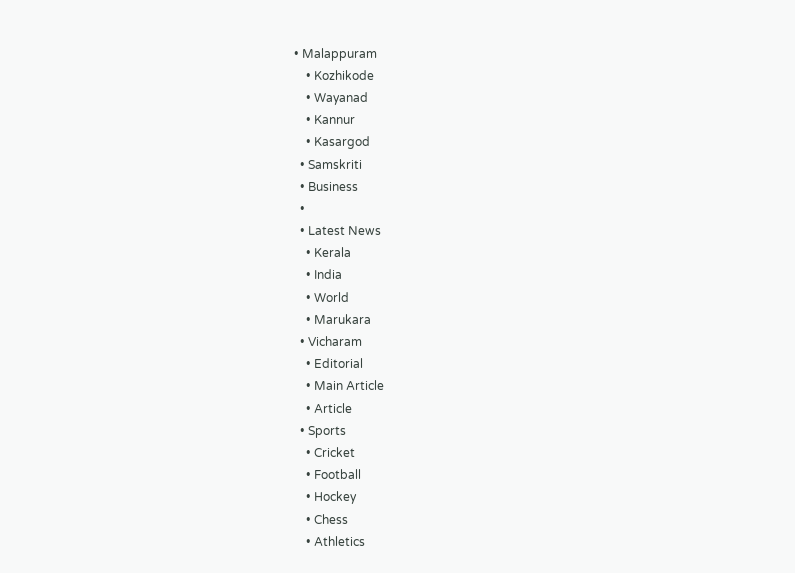• Malappuram
    • Kozhikode
    • Wayanad
    • Kannur
    • Kasargod
  • Samskriti
  • Business
  •
  • Latest News
    • Kerala
    • India
    • World
    • Marukara
  • Vicharam
    • Editorial
    • Main Article
    • Article
  • Sports
    • Cricket
    • Football
    • Hockey
    • Chess
    • Athletics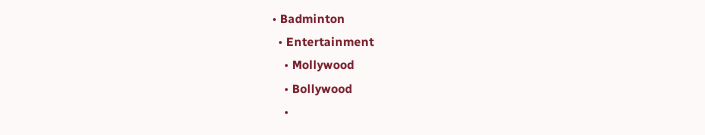• Badminton
  • Entertainment
    • Mollywood
    • Bollywood
    •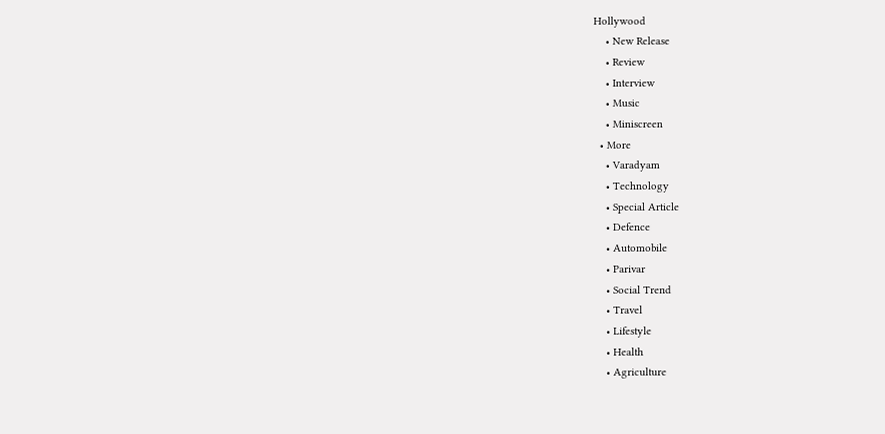Hollywood
    • New Release
    • Review
    • Interview
    • Music
    • Miniscreen
  • More
    • Varadyam
    • Technology
    • Special Article
    • Defence
    • Automobile
    • Parivar
    • Social Trend
    • Travel
    • Lifestyle
    • Health
    • Agriculture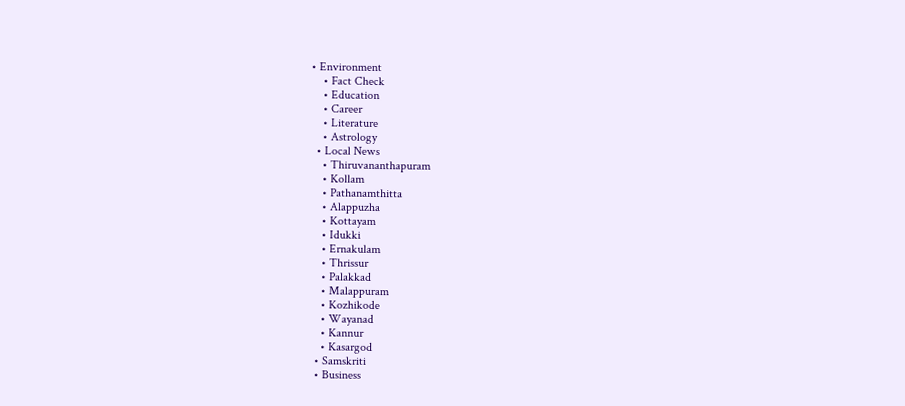• Environment
    • Fact Check
    • Education
    • Career
    • Literature
    • Astrology
  • Local News
    • Thiruvananthapuram
    • Kollam
    • Pathanamthitta
    • Alappuzha
    • Kottayam
    • Idukki
    • Ernakulam
    • Thrissur
    • Palakkad
    • Malappuram
    • Kozhikode
    • Wayanad
    • Kannur
    • Kasargod
  • Samskriti
  • Business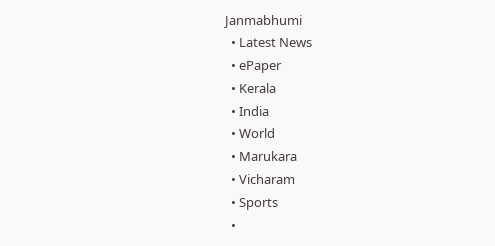Janmabhumi
  • Latest News
  • ePaper
  • Kerala
  • India
  • World
  • Marukara
  • Vicharam
  • Sports
  •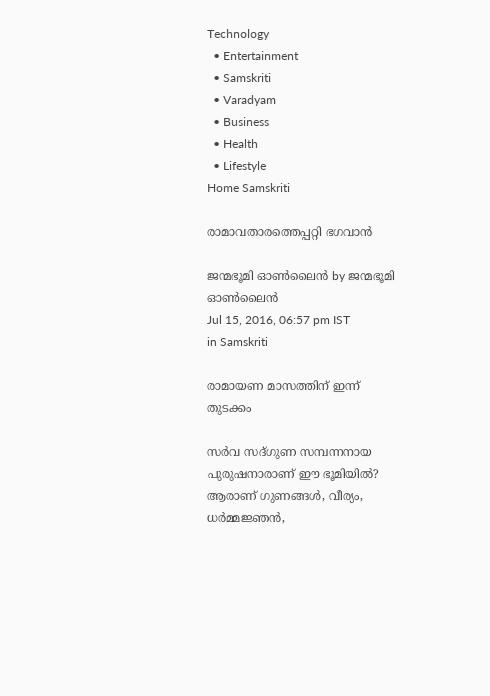Technology
  • Entertainment
  • Samskriti
  • Varadyam
  • Business
  • Health
  • Lifestyle
Home Samskriti

രാമാവതാരത്തെപ്പറ്റി ഭഗവാൻ

ജന്മഭൂമി ഓണ്‍ലൈന്‍ by ജന്മഭൂമി ഓണ്‍ലൈന്‍
Jul 15, 2016, 06:57 pm IST
in Samskriti

രാമായണ മാസത്തിന് ഇന്ന് തുടക്കം

സർവ സദ്ഗുണ സമ്പന്നനായ പുരുഷനാരാണ് ഈ ഭൂമിയിൽ? ആരാണ് ഗുണങ്ങൾ, വീര്യം, ധർമ്മജ്ഞൻ,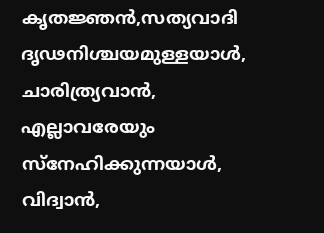കൃതജ്ഞൻ,സത്യവാദി ദൃഢനിശ്ചയമുള്ളയാൾ, ചാരിത്ര്യവാൻ, എല്ലാവരേയും സ്‌നേഹിക്കുന്നയാൾ, വിദ്വാൻ,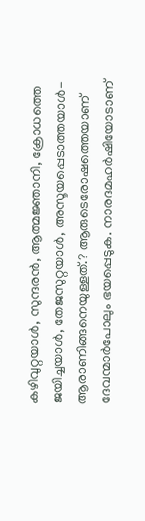കഴിവുറ്റയാൾ, സുന്ദരൻ, ആത്മജ്ഞാനി, ക്രോധത്തെ ജയിച്ചയാൾ, തേജസുറ്റയാൾ, അസൂയപ്പെടാത്തയാൾ- ആരാണിങ്ങനെയുള്ളത്.? ആരുടെരോഷത്തെയാണ് ദേവന്മാർപോലും ഭയപ്പെടുക. നാരദമഹർഷിയോടാണ്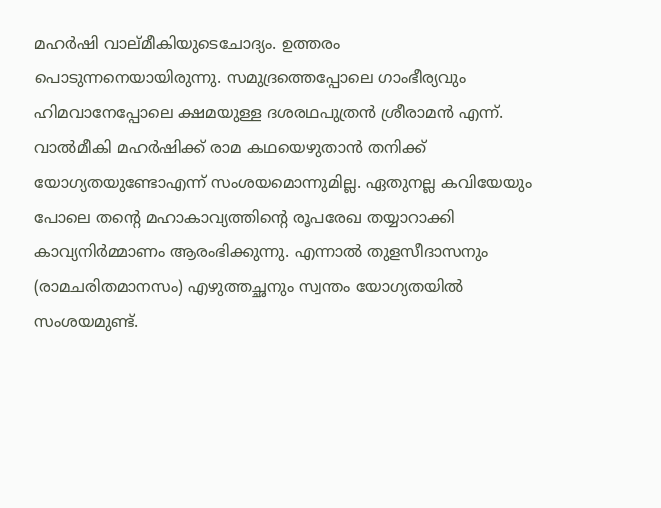മഹർഷി വാല്മീകിയുടെചോദ്യം. ഉത്തരം പൊടുന്നനെയായിരുന്നു. സമുദ്രത്തെപ്പോലെ ഗാംഭീര്യവും ഹിമവാനേപ്പോലെ ക്ഷമയുള്ള ദശരഥപുത്രൻ ശ്രീരാമൻ എന്ന്. വാൽമീകി മഹർഷിക്ക് രാമ കഥയെഴുതാൻ തനിക്ക് യോഗ്യതയുണ്ടോഎന്ന് സംശയമൊന്നുമില്ല. ഏതുനല്ല കവിയേയും പോലെ തന്റെ മഹാകാവ്യത്തിന്റെ രൂപരേഖ തയ്യാറാക്കി കാവ്യനിർമ്മാണം ആരംഭിക്കുന്നു. എന്നാൽ തുളസീദാസനും (രാമചരിതമാനസം) എഴുത്തച്ഛനും സ്വന്തം യോഗ്യതയിൽ സംശയമുണ്ട്.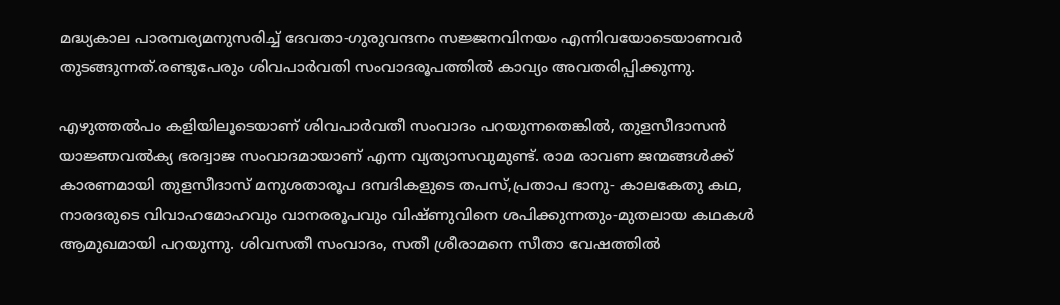മദ്ധ്യകാല പാരമ്പര്യമനുസരിച്ച് ദേവതാ-ഗുരുവന്ദനം സജ്ജനവിനയം എന്നിവയോടെയാണവർ തുടങ്ങുന്നത്.രണ്ടുപേരും ശിവപാർവതി സംവാദരൂപത്തിൽ കാവ്യം അവതരിപ്പിക്കുന്നു.

എഴുത്തൽപം കളിയിലൂടെയാണ് ശിവപാർവതീ സംവാദം പറയുന്നതെങ്കിൽ, തുളസീദാസൻ യാജ്ഞവൽക്യ ഭരദ്വാജ സംവാദമായാണ് എന്ന വ്യത്യാസവുമുണ്ട്. രാമ രാവണ ജന്മങ്ങൾക്ക് കാരണമായി തുളസീദാസ് മനുശതാരൂപ ദമ്പദികളുടെ തപസ്,പ്രതാപ ഭാനു- കാലകേതു കഥ, നാരദരുടെ വിവാഹമോഹവും വാനരരൂപവും വിഷ്ണുവിനെ ശപിക്കുന്നതും-മുതലായ കഥകൾ ആമുഖമായി പറയുന്നു. ശിവസതീ സംവാദം, സതീ ശ്രീരാമനെ സീതാ വേഷത്തിൽ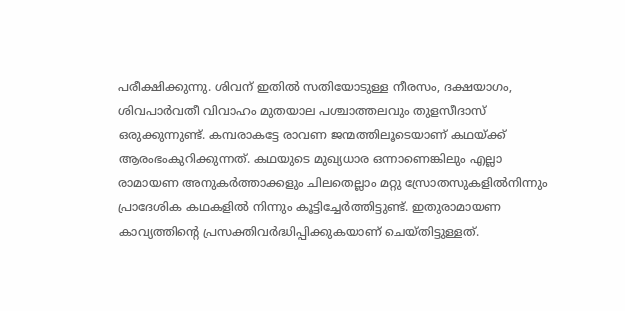പരീക്ഷിക്കുന്നു. ശിവന് ഇതിൽ സതിയോടുള്ള നീരസം, ദക്ഷയാഗം, ശിവപാർവതീ വിവാഹം മുതയാല പശ്ചാത്തലവും തുളസീദാസ് ഒരുക്കുന്നുണ്ട്. കമ്പരാകട്ടേ രാവണ ജന്മത്തിലൂടെയാണ് കഥയ്‌ക്ക് ആരംഭംകുറിക്കുന്നത്. കഥയുടെ മുഖ്യധാര ഒന്നാണെങ്കിലും എല്ലാ രാമായണ അനുകർത്താക്കളും ചിലതെല്ലാം മറ്റു സ്രോതസുകളിൽനിന്നും പ്രാദേശിക കഥകളിൽ നിന്നും കൂട്ടിച്ചേർത്തിട്ടുണ്ട്. ഇതുരാമായണ കാവ്യത്തിന്റെ പ്രസക്തിവർദ്ധിപ്പിക്കുകയാണ് ചെയ്തിട്ടുള്ളത്.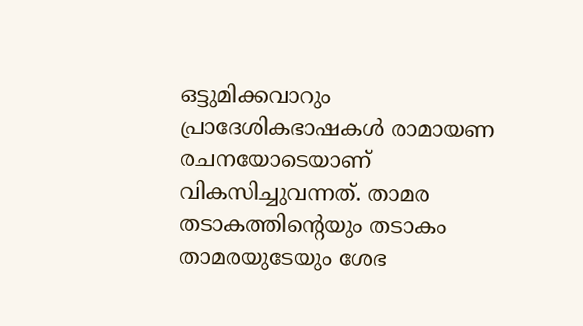ഒട്ടുമിക്കവാറും പ്രാദേശികഭാഷകൾ രാമായണ രചനയോടെയാണ് വികസിച്ചുവന്നത്. താമര തടാകത്തിന്റെയും തടാകം താമരയുടേയും ശേഭ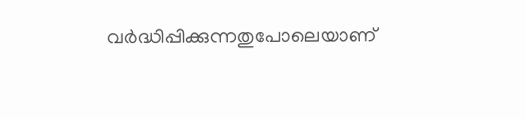വർദ്ധിപ്പിക്കുന്നതുപോലെയാണ്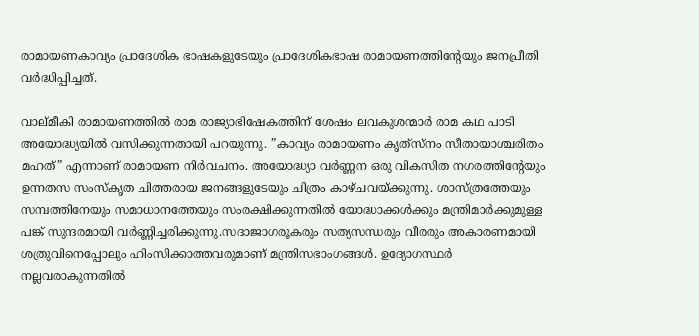രാമായണകാവ്യം പ്രാദേശിക ഭാഷകളുടേയും പ്രാദേശികഭാഷ രാമായണത്തിന്റേയും ജനപ്രീതി വർദ്ധിപ്പിച്ചത്.

വാല്മീകി രാമായണത്തിൽ രാമ രാജ്യാഭിഷേകത്തിന് ശേഷം ലവകുശന്മാർ രാമ കഥ പാടി അയോദ്ധ്യയിൽ വസിക്കുന്നതായി പറയുന്നു. ”കാവ്യം രാമായണം കൃത്‌സ്‌നം സീതായാശ്ചരിതം മഹത്” എന്നാണ് രാമായണ നിർവചനം. അയോദ്ധ്യാ വർണ്ണന ഒരു വികസിത നഗരത്തിന്റേയും ഉന്നതസ സംസ്‌കൃത ചിത്തരായ ജനങ്ങളുടേയും ചിത്രം കാഴ്ചവയ്‌ക്കുന്നു. ശാസ്ത്രത്തേയും സമ്പത്തിനേയും സമാധാനത്തേയും സംരക്ഷിക്കുന്നതിൽ യോദ്ധാക്കൾക്കും മന്ത്രിമാർക്കുമുള്ള പങ്ക് സുന്ദരമായി വർണ്ണിച്ചരിക്കുന്നു.സദാജാഗരൂകരും സത്യസന്ധരും വീരരും അകാരണമായി ശത്രുവിനെപ്പോലും ഹിംസിക്കാത്തവരുമാണ് മന്ത്രിസഭാംഗങ്ങൾ. ഉദ്യോഗസ്ഥർ നല്ലവരാകുന്നതിൽ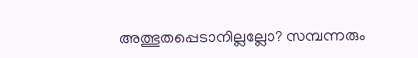അത്ഭുതപ്പെടാനില്ലല്ലോ? സമ്പന്നരും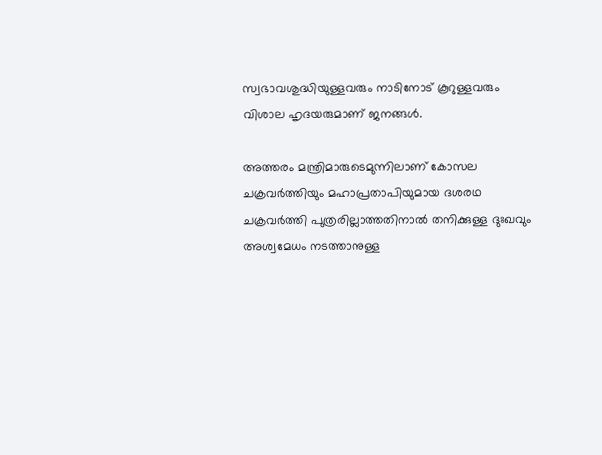സ്വഭാവശുദ്ധിയുള്ളവരും നാടിനോട് കൂറുള്ളവരും വിശാല ഹൃദയരുമാണ് ജനങ്ങൾ.

അത്തരം മന്ത്രിമാരുടെമുന്നിലാണ് കോസല ചക്രവർത്തിയും മഹാപ്രതാപിയുമായ ദശരഥ ചക്രവർത്തി പുത്രരില്ലാത്തതിനാൽ തനിക്കുള്ള ദുഃഖവും അശ്വമേധം നടത്താനുള്ള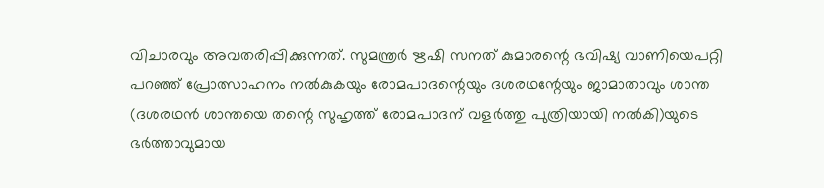വിചാരവും അവതരിപ്പിക്കുന്നത്. സുമന്ത്രർ ഋഷി സനത് കുമാരന്റെ ഭവിഷ്യ വാണിയെപറ്റി പറഞ്ഞ് പ്രോത്സാഹനം നൽകുകയും രോമപാദന്റെയും ദശരഥന്റേയും ജാമാതാവും ശാന്ത (ദശരഥൻ ശാന്തയെ തന്റെ സുഹൃത്ത് രോമപാദന് വളർത്തു പുത്രിയായി നൽകി)യുടെ ഭർത്താവുമായ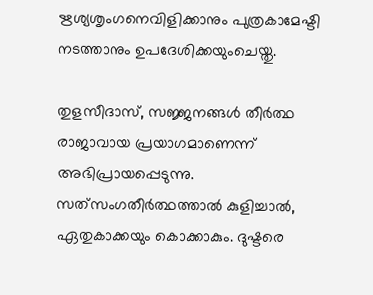ഋശ്യശൃംഗനെവിളിക്കാനും പുത്രകാമേഷ്ടി നടത്താനും ഉപദേശിക്കയുംചെയ്തു.

തുളസീദാസ്, സജ്ജനങ്ങൾ തീർത്ഥ രാജാവായ പ്രയാഗമാണെന്ന് അഭിപ്രായപ്പെടുന്നു. സത്‌സംഗതീർത്ഥത്താൽ കുളിച്ചാൽ, ഏതുകാക്കയും കൊക്കാകും. ദുഷ്ടരെ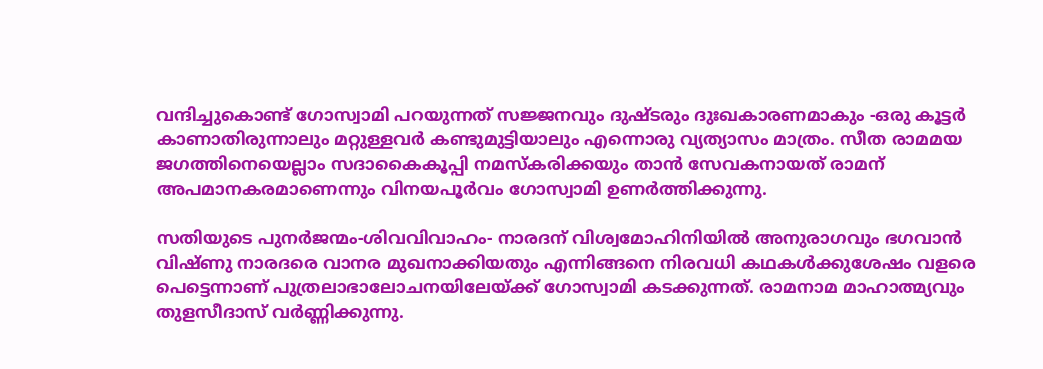വന്ദിച്ചുകൊണ്ട് ഗോസ്വാമി പറയുന്നത് സജ്ജനവും ദുഷ്ടരും ദുഃഖകാരണമാകും -ഒരു കൂട്ടർ കാണാതിരുന്നാലും മറ്റുള്ളവർ കണ്ടുമുട്ടിയാലും എന്നൊരു വ്യത്യാസം മാത്രം. സീത രാമമയ ജഗത്തിനെയെല്ലാം സദാകൈകൂപ്പി നമസ്‌കരിക്കയും താൻ സേവകനായത് രാമന് അപമാനകരമാണെന്നും വിനയപൂർവം ഗോസ്വാമി ഉണർത്തിക്കുന്നു.

സതിയുടെ പുനർജന്മം-ശിവവിവാഹം- നാരദന് വിശ്വമോഹിനിയിൽ അനുരാഗവും ഭഗവാൻ വിഷ്ണു നാരദരെ വാനര മുഖനാക്കിയതും എന്നിങ്ങനെ നിരവധി കഥകൾക്കുശേഷം വളരെ പെട്ടെന്നാണ് പുത്രലാഭാലോചനയിലേയ്‌ക്ക് ഗോസ്വാമി കടക്കുന്നത്. രാമനാമ മാഹാത്മ്യവും തുളസീദാസ് വർണ്ണിക്കുന്നു.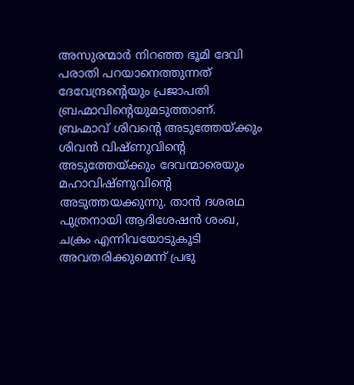അസുരന്മാർ നിറഞ്ഞ ഭൂമി ദേവി പരാതി പറയാനെത്തുന്നത് ദേവേന്ദ്രന്റെയും പ്രജാപതി ബ്രഹ്മാവിന്റെയുമടുത്താണ്. ബ്രഹ്മാവ് ശിവന്റെ അടുത്തേയ്‌ക്കും ശിവൻ വിഷ്ണുവിന്റെ അടുത്തേയ്‌ക്കും ദേവന്മാരെയും മഹാവിഷ്ണുവിന്റെ അടുത്തയക്കുന്നു. താൻ ദശരഥ പുത്രനായി ആദിശേഷൻ ശംഖ, ചക്രം എന്നിവയോടുകൂടി അവതരിക്കുമെന്ന് പ്രഭു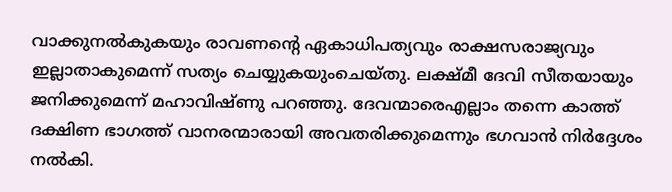വാക്കുനൽകുകയും രാവണന്റെ ഏകാധിപത്യവും രാക്ഷസരാജ്യവും ഇല്ലാതാകുമെന്ന് സത്യം ചെയ്യുകയുംചെയ്തു. ലക്ഷ്മീ ദേവി സീതയായും ജനിക്കുമെന്ന് മഹാവിഷ്ണു പറഞ്ഞു. ദേവന്മാരെഎല്ലാം തന്നെ കാത്ത് ദക്ഷിണ ഭാഗത്ത് വാനരന്മാരായി അവതരിക്കുമെന്നും ഭഗവാൻ നിർദ്ദേശം നൽകി.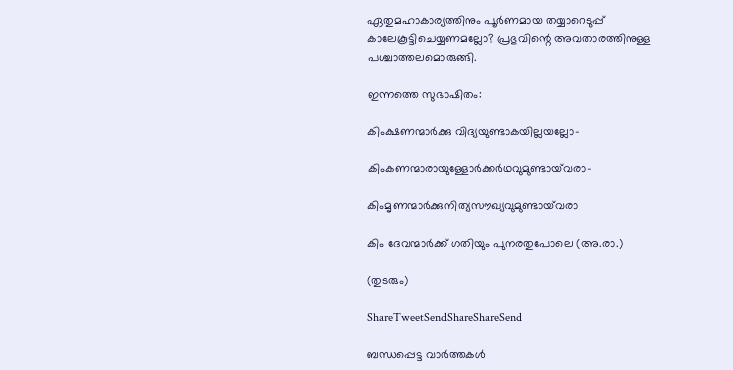ഏതുമഹാകാര്യത്തിനും പൂർണമായ തയ്യാറെടുപ്പ് കാലേകൂട്ടിചെയ്യണമല്ലോ? പ്രഭുവിന്റെ അവതാരത്തിനുള്ള പശ്ചാത്തലമൊരുങ്ങി.

ഇന്നത്തെ സുഭാഷിതം:

കിംക്ഷണന്മാർക്കു വിദ്യയുണ്ടാകയില്ലയല്ലോ-

കിംകണന്മാരായുള്ളോർക്കർഥവുമുണ്ടായ്‌വരാ-

കിംമൃണന്മാർക്കുനിത്യസൗഖ്യവുമുണ്ടായ്‌വരാ

കിം ദേവന്മാർക്ക് ഗതിയും പുനരതുപോലെ (അ.രാ.)

(തുടരും)

ShareTweetSendShareShareSend

ബന്ധപ്പെട്ട വാര്‍ത്തകള്‍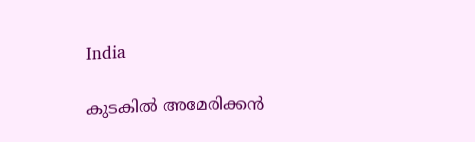India

കുടകില്‍ അമേരിക്കൻ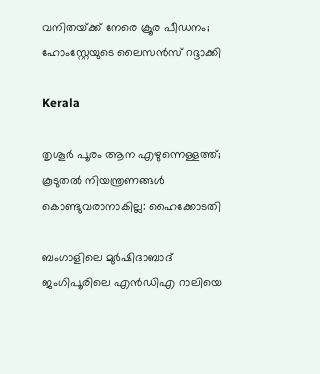വനിതയ്‌ക്ക് നേരെ ക്രൂര പീഡനം; ഹോംസ്റ്റേയുടെ ലൈസൻസ് റദ്ദാക്കി

Kerala

തൃശൂർ പൂരം ആന എഴുന്നെള്ളത്ത്; കൂടുതൽ നിയന്ത്രണങ്ങൾ കൊണ്ടുവരാനാകില്ല: ഹൈക്കോടതി

ബംഗാളിലെ മുര്‍ഷിദാബാദ് ജംഗിപൂരിലെ എന്‍ഡിഎ റാലിയെ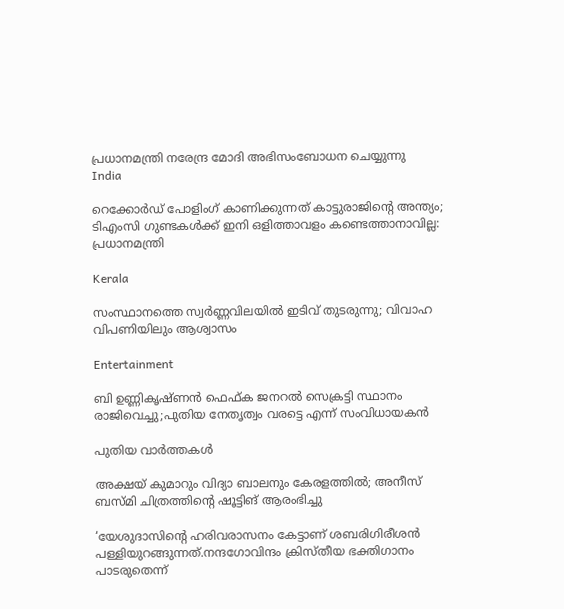പ്രധാനമന്ത്രി നരേന്ദ്ര മോദി അഭിസംബോധന ചെയ്യുന്നു
India

റെക്കോർഡ് പോളിംഗ് കാണിക്കുന്നത് കാട്ടുരാജിന്റെ അന്ത്യം; ടിഎംസി ഗുണ്ടകൾക്ക് ഇനി ഒളിത്താവളം കണ്ടെത്താനാവില്ല: പ്രധാനമന്ത്രി

Kerala

സംസ്ഥാനത്തെ സ്വർണ്ണവിലയിൽ ഇടിവ് തുടരുന്നു; വിവാഹ വിപണിയിലും ആശ്വാസം

Entertainment

ബി ഉണ്ണികൃഷ്‍ണൻ ഫെഫ്‍ക ജനറല്‍ സെക്രട്ടി സ്ഥാനം രാജിവെച്ചു;പുതിയ നേതൃത്വം വരട്ടെ എന്ന് സംവിധായകൻ

പുതിയ വാര്‍ത്തകള്‍

അക്ഷയ് കുമാറും വിദ്യാ ബാലനും കേരളത്തിൽ; അനീസ് ബസ്മി ചിത്രത്തിന്റെ ഷൂട്ടിങ് ആരംഭിച്ചു

‘യേശുദാസിന്റെ ഹരിവരാസനം കേട്ടാണ് ശബരിഗിരീശന്‍ പള്ളിയുറങ്ങുന്നത്.നന്ദഗോവിന്ദം ക്രിസ്തീയ ഭക്തിഗാനം പാടരുതെന്ന്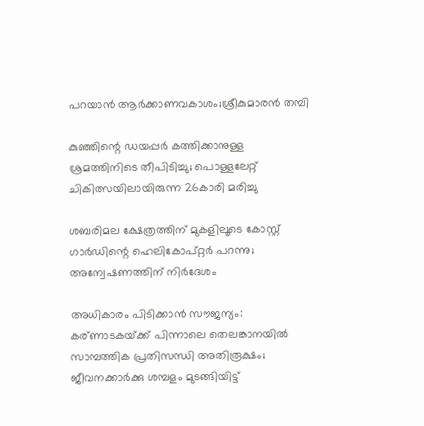പറയാന്‍ ആര്‍ക്കാണവകാശം;ശ്രീകുമാരന്‍ തമ്പി

കുഞ്ഞിന്റെ ഡയപ്പര്‍ കത്തിക്കാനുള്ള ശ്രമത്തിനിടെ തീപിടിച്ചു; പൊള്ളലേറ്റ് ചികിത്സയിലായിരുന്ന 26കാരി മരിച്ചു

ശബരിമല ക്ഷേത്രത്തിന് മുകളിലൂടെ കോസ്റ്റ് ഗാർഡിന്റെ ഹെലികോപ്റ്റർ പറന്നു; അന്വേഷണത്തിന് നിർദേശം

അധികാരം പിടിക്കാൻ സൗജന്യം: കര്ണാടകയ്‌ക്ക് പിന്നാലെ തെലങ്കാനയിൽ സാമ്പത്തിക പ്രതിസന്ധി അതിരൂക്ഷം; ജീവനക്കാർക്കു ശമ്പളം മുടങ്ങിയിട്ട്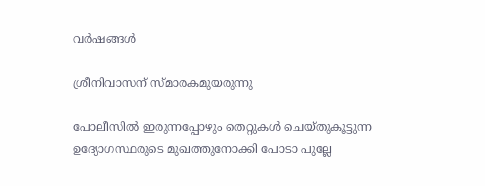വർഷങ്ങൾ

ശ്രീനിവാസന് സ്മാരകമുയരുന്നു

പോലീസിൽ ഇരുന്നപ്പോഴും തെറ്റുകൾ ചെയ്തുകൂട്ടുന്ന ഉദ്യോഗസ്ഥരുടെ മുഖത്തുനോക്കി പോടാ പുല്ലേ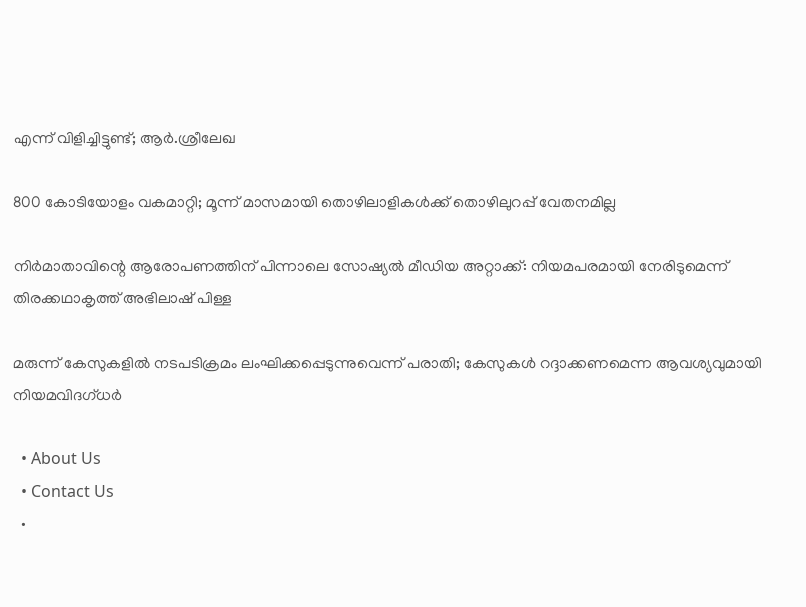എന്ന് വിളിച്ചിട്ടുണ്ട്; ആർ.ശ്രീലേഖ

800 കോടിയോളം വകമാറ്റി; മൂന്ന് മാസമായി തൊഴിലാളികള്‍ക്ക് തൊഴിലുറപ്പ് വേതനമില്ല

നിർമാതാവിന്റെ ആരോപണത്തിന് പിന്നാലെ സോഷ്യൽ മീഡിയ അറ്റാക്ക്: നിയമപരമായി നേരിടുമെന്ന് തിരക്കഥാകൃത്ത് അഭിലാഷ് പിള്ള

മരുന്ന് കേസുകളില്‍ നടപടിക്രമം ലംഘിക്കപ്പെടുന്നുവെന്ന് പരാതി; കേസുകള്‍ റദ്ദാക്കണമെന്ന ആവശ്യവുമായി നിയമവിദഗ്ധര്‍

  • About Us
  • Contact Us
  •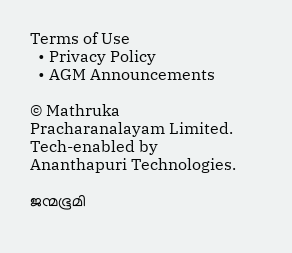Terms of Use
  • Privacy Policy
  • AGM Announcements

© Mathruka Pracharanalayam Limited.
Tech-enabled by Ananthapuri Technologies.

ജന്മഭൂമി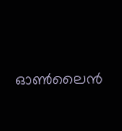ഓണ്‍ലൈന്‍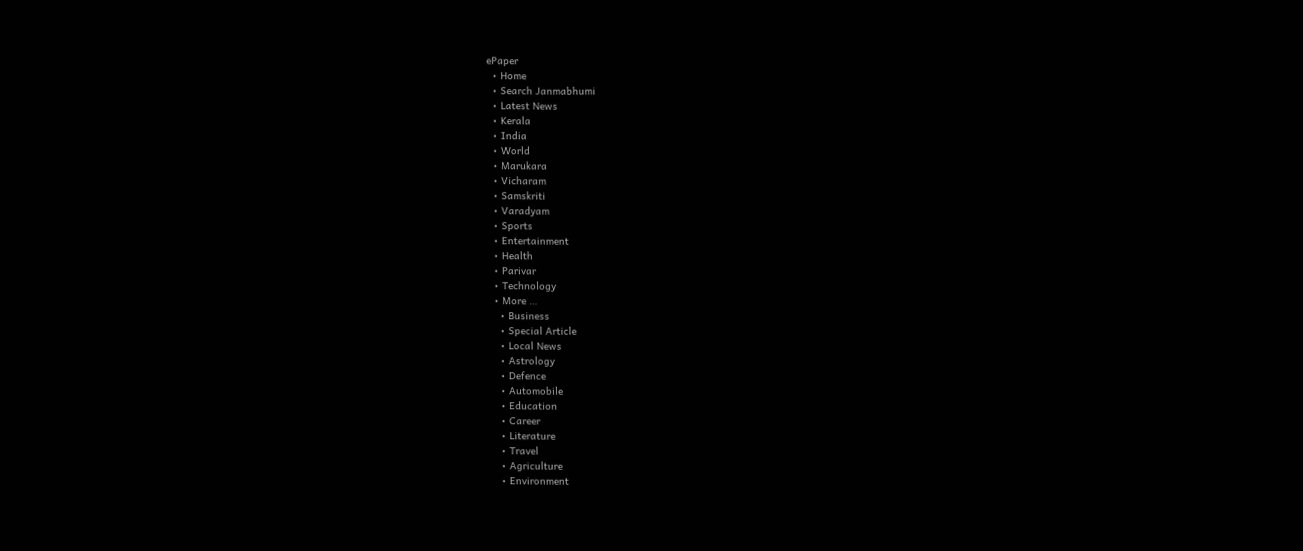ePaper
  • Home
  • Search Janmabhumi
  • Latest News
  • Kerala
  • India
  • World
  • Marukara
  • Vicharam
  • Samskriti
  • Varadyam
  • Sports
  • Entertainment
  • Health
  • Parivar
  • Technology
  • More …
    • Business
    • Special Article
    • Local News
    • Astrology
    • Defence
    • Automobile
    • Education
    • Career
    • Literature
    • Travel
    • Agriculture
    • Environment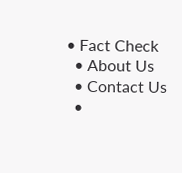• Fact Check
  • About Us
  • Contact Us
  •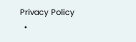Privacy Policy
  •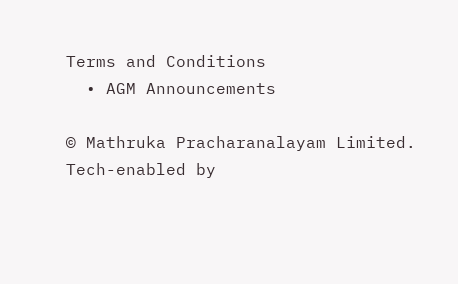Terms and Conditions
  • AGM Announcements

© Mathruka Pracharanalayam Limited.
Tech-enabled by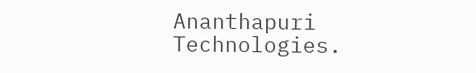Ananthapuri Technologies.